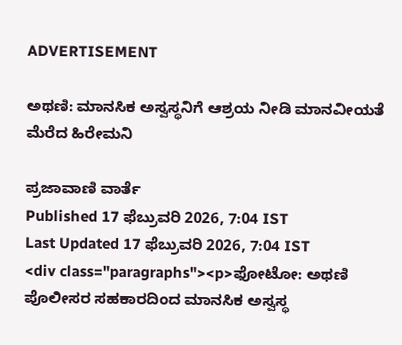ADVERTISEMENT

ಅಥಣಿ: ಮಾನಸಿಕ ಅಸ್ವಸ್ಥನಿಗೆ ಆಶ್ರಯ ನೀಡಿ ಮಾನವೀಯತೆ ಮೆರೆದ ಹಿರೇಮನಿ

ಪ್ರಜಾವಾಣಿ ವಾರ್ತೆ
Published 17 ಫೆಬ್ರುವರಿ 2026, 7:04 IST
Last Updated 17 ಫೆಬ್ರುವರಿ 2026, 7:04 IST
<div class="paragraphs"><p>ಫೋಟೋ: ಅಥಣಿ ಪೊಲೀಸರ ಸಹಕಾರದಿಂದ ಮಾನಸಿಕ ಅಸ್ವಸ್ಥ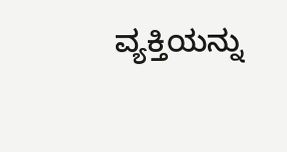ವ್ಯಕ್ತಿಯನ್ನು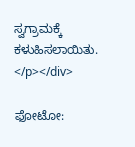ಸ್ವಗ್ರಾಮಕ್ಕೆ ಕಳುಹಿಸಲಾಯಿತು.  </p></div>

ಫೋಟೋ: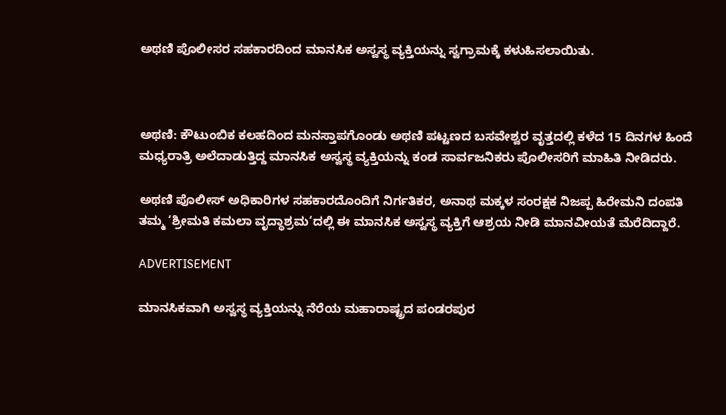ಅಥಣಿ ಪೊಲೀಸರ ಸಹಕಾರದಿಂದ ಮಾನಸಿಕ ಅಸ್ವಸ್ಥ ವ್ಯಕ್ತಿಯನ್ನು ಸ್ವಗ್ರಾಮಕ್ಕೆ ಕಳುಹಿಸಲಾಯಿತು.



ಅಥಣಿ: ಕೌಟುಂಬಿಕ ಕಲಹದಿಂದ ಮನಸ್ತಾಪಗೊಂಡು ಅಥಣಿ ಪಟ್ಟಣದ ಬಸವೇಶ್ವರ ವೃತ್ತದಲ್ಲಿ ಕಳೆದ 15 ದಿನಗಳ ಹಿಂದೆ ಮಧ್ಯರಾತ್ರಿ ಅಲೆದಾಡುತ್ತಿದ್ದ ಮಾನಸಿಕ ಅಸ್ವಸ್ಥ ವ್ಯಕ್ತಿಯನ್ನು ಕಂಡ ಸಾರ್ವಜನಿಕರು ಪೊಲೀಸರಿಗೆ ಮಾಹಿತಿ ನೀಡಿದರು.

ಅಥಣಿ ಪೊಲೀಸ್ ಅಧಿಕಾರಿಗಳ ಸಹಕಾರದೊಂದಿಗೆ ನಿರ್ಗತಿಕರ, ಅನಾಥ ಮಕ್ಕಳ ಸಂರಕ್ಷಕ ನಿಜಪ್ಪ ಹಿರೇಮನಿ ದಂಪತಿ ತಮ್ಮ ‘ಶ್ರೀಮತಿ ಕಮಲಾ ವೃದ್ಧಾಶ್ರಮ‘ದಲ್ಲಿ ಈ ಮಾನಸಿಕ ಅಸ್ವಸ್ಥ ವ್ಯಕ್ತಿಗೆ ಆಶ್ರಯ ನೀಡಿ ಮಾನವೀಯತೆ ಮೆರೆದಿದ್ದಾರೆ.

ADVERTISEMENT

ಮಾನಸಿಕವಾಗಿ ಅಸ್ವಸ್ಥ ವ್ಯಕ್ತಿಯನ್ನು ನೆರೆಯ ಮಹಾರಾಷ್ಟ್ರದ ಪಂಡರಪುರ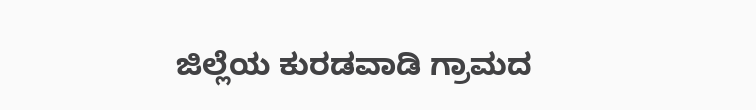ಜಿಲ್ಲೆಯ ಕುರಡವಾಡಿ ಗ್ರಾಮದ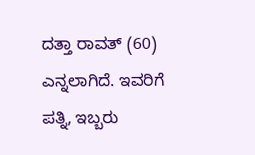ದತ್ತಾ ರಾವತ್ (60) ಎನ್ನಲಾಗಿದೆ. ಇವರಿಗೆ ಪತ್ನಿ, ಇಬ್ಬರು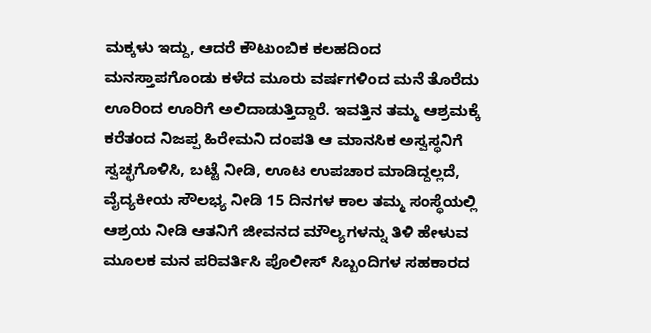ಮಕ್ಕಳು ಇದ್ದು, ಆದರೆ ಕೌಟುಂಬಿಕ ಕಲಹದಿಂದ ಮನಸ್ತಾಪಗೊಂಡು ಕಳೆದ ಮೂರು ವರ್ಷಗಳಿಂದ ಮನೆ ತೊರೆದು ಊರಿಂದ ಊರಿಗೆ ಅಲಿದಾಡುತ್ತಿದ್ದಾರೆ. ಇವತ್ತಿನ ತಮ್ಮ ಆಶ್ರಮಕ್ಕೆ ಕರೆತಂದ ನಿಜಪ್ಪ ಹಿರೇಮನಿ ದಂಪತಿ ಆ ಮಾನಸಿಕ ಅಸ್ವಸ್ಥನಿಗೆ ಸ್ವಚ್ಛಗೊಳಿಸಿ, ಬಟ್ಟೆ ನೀಡಿ, ಊಟ ಉಪಚಾರ ಮಾಡಿದ್ದಲ್ಲದೆ, ವೈದ್ಯಕೀಯ ಸೌಲಭ್ಯ ನೀಡಿ 15 ದಿನಗಳ ಕಾಲ ತಮ್ಮ ಸಂಸ್ಥೆಯಲ್ಲಿ ಆಶ್ರಯ ನೀಡಿ ಆತನಿಗೆ ಜೀವನದ ಮೌಲ್ಯಗಳನ್ನು ತಿಳಿ ಹೇಳುವ ಮೂಲಕ ಮನ ಪರಿವರ್ತಿಸಿ ಪೊಲೀಸ್ ಸಿಬ್ಬಂದಿಗಳ ಸಹಕಾರದ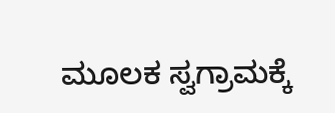ಮೂಲಕ ಸ್ವಗ್ರಾಮಕ್ಕೆ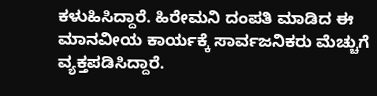ಕಳುಹಿಸಿದ್ದಾರೆ. ಹಿರೇಮನಿ ದಂಪತಿ ಮಾಡಿದ ಈ ಮಾನವೀಯ ಕಾರ್ಯಕ್ಕೆ ಸಾರ್ವಜನಿಕರು ಮೆಚ್ಚುಗೆ ವ್ಯಕ್ತಪಡಿಸಿದ್ದಾರೆ.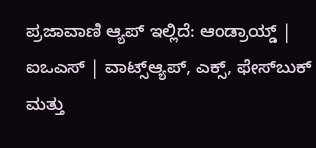ಪ್ರಜಾವಾಣಿ ಆ್ಯಪ್ ಇಲ್ಲಿದೆ: ಆಂಡ್ರಾಯ್ಡ್ | ಐಒಎಸ್ | ವಾಟ್ಸ್ಆ್ಯಪ್, ಎಕ್ಸ್, ಫೇಸ್‌ಬುಕ್ ಮತ್ತು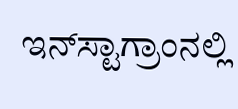ಇನ್‌ಸ್ಟಾಗ್ರಾಂನಲ್ಲಿ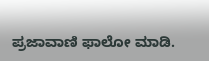ಪ್ರಜಾವಾಣಿ ಫಾಲೋ ಮಾಡಿ.